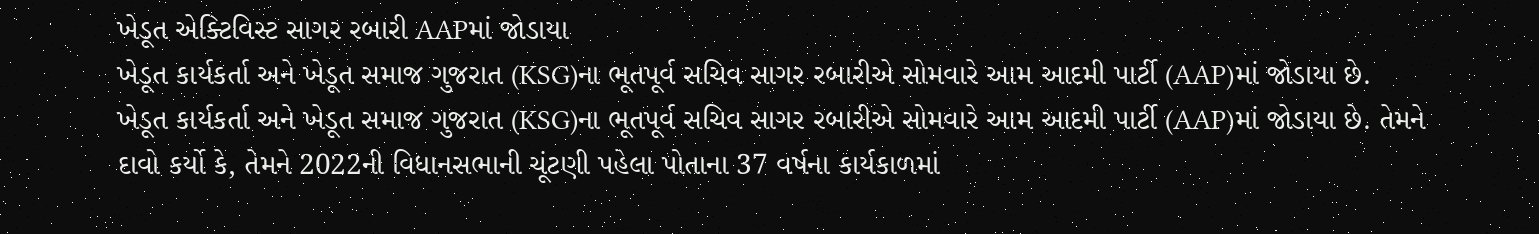ખેડૂત એક્ટિવિસ્ટ સાગર રબારી AAPમાં જોડાયા
ખેડૂત કાર્યકર્તા અને ખેડૂત સમાજ ગુજરાત (KSG)ના ભૂતપૂર્વ સચિવ સાગર રબારીએ સોમવારે આમ આદમી પાર્ટી (AAP)માં જોડાયા છે.
ખેડૂત કાર્યકર્તા અને ખેડૂત સમાજ ગુજરાત (KSG)ના ભૂતપૂર્વ સચિવ સાગર રબારીએ સોમવારે આમ આદમી પાર્ટી (AAP)માં જોડાયા છે. તેમને દાવો કર્યો કે, તેમને 2022ની વિધાનસભાની ચૂંટણી પહેલા પોતાના 37 વર્ષના કાર્યકાળમાં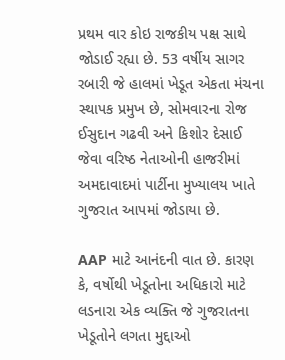પ્રથમ વાર કોઇ રાજકીય પક્ષ સાથે જોડાઈ રહ્યા છે. 53 વર્ષીય સાગર રબારી જે હાલમાં ખેડૂત એકતા મંચના સ્થાપક પ્રમુખ છે, સોમવારના રોજ ઈસુદાન ગઢવી અને કિશોર દેસાઈ જેવા વરિષ્ઠ નેતાઓની હાજરીમાં અમદાવાદમાં પાર્ટીના મુખ્યાલય ખાતે ગુજરાત આપમાં જોડાયા છે.

AAP માટે આનંદની વાત છે. કારણ કે, વર્ષોથી ખેડૂતોના અધિકારો માટે લડનારા એક વ્યક્તિ જે ગુજરાતના ખેડૂતોને લગતા મુદ્દાઓ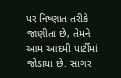પર નિષ્ણાત તરીકે જાણીતા છે, તેમને આમ આદમી પાર્ટીમાં જોડાયા છે. સાગર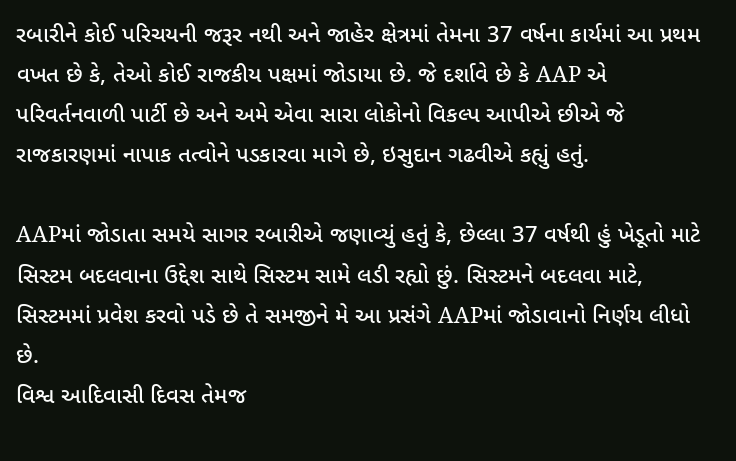રબારીને કોઈ પરિચયની જરૂર નથી અને જાહેર ક્ષેત્રમાં તેમના 37 વર્ષના કાર્યમાં આ પ્રથમ વખત છે કે, તેઓ કોઈ રાજકીય પક્ષમાં જોડાયા છે. જે દર્શાવે છે કે AAP એ પરિવર્તનવાળી પાર્ટી છે અને અમે એવા સારા લોકોનો વિકલ્પ આપીએ છીએ જે રાજકારણમાં નાપાક તત્વોને પડકારવા માગે છે, ઇસુદાન ગઢવીએ કહ્યું હતું.

AAPમાં જોડાતા સમયે સાગર રબારીએ જણાવ્યું હતું કે, છેલ્લા 37 વર્ષથી હું ખેડૂતો માટે સિસ્ટમ બદલવાના ઉદ્દેશ સાથે સિસ્ટમ સામે લડી રહ્યો છું. સિસ્ટમને બદલવા માટે, સિસ્ટમમાં પ્રવેશ કરવો પડે છે તે સમજીને મે આ પ્રસંગે AAPમાં જોડાવાનો નિર્ણય લીધો છે.
વિશ્વ આદિવાસી દિવસ તેમજ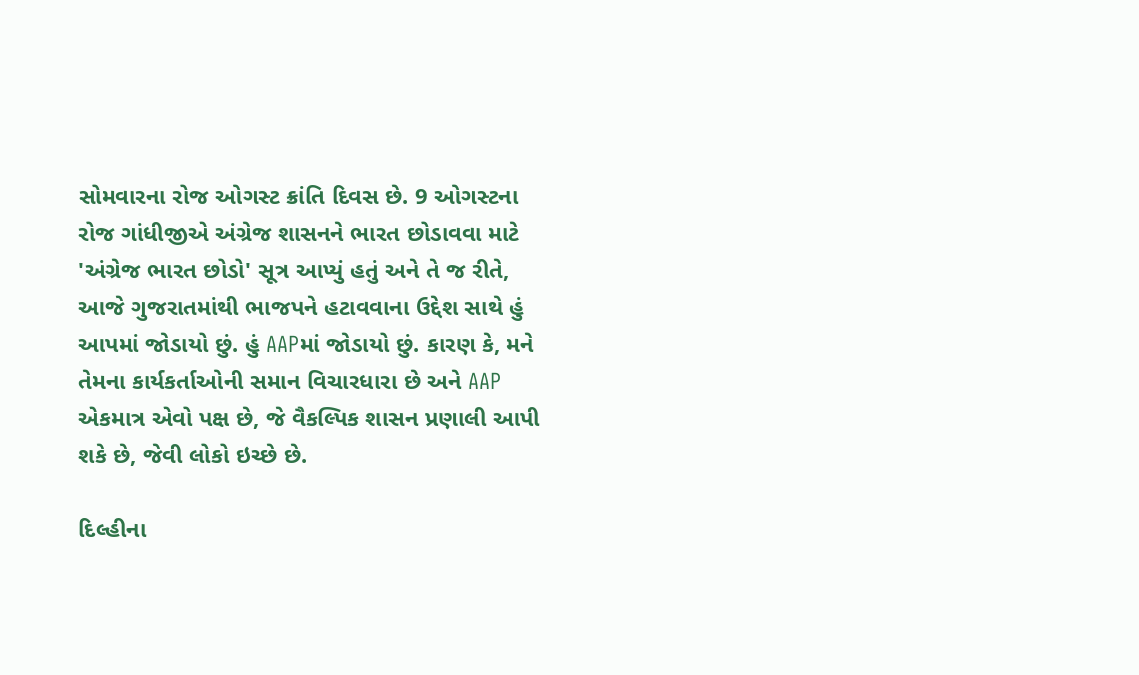સોમવારના રોજ ઓગસ્ટ ક્રાંતિ દિવસ છે. 9 ઓગસ્ટના રોજ ગાંધીજીએ અંગ્રેજ શાસનને ભારત છોડાવવા માટે 'અંગ્રેજ ભારત છોડો' સૂત્ર આપ્યું હતું અને તે જ રીતે, આજે ગુજરાતમાંથી ભાજપને હટાવવાના ઉદ્દેશ સાથે હું આપમાં જોડાયો છું. હું AAPમાં જોડાયો છું. કારણ કે, મને તેમના કાર્યકર્તાઓની સમાન વિચારધારા છે અને AAP એકમાત્ર એવો પક્ષ છે, જે વૈકલ્પિક શાસન પ્રણાલી આપી શકે છે, જેવી લોકો ઇચ્છે છે.

દિલ્હીના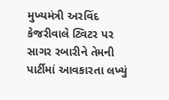મુખ્યમંત્રી અરવિંદ કેજરીવાલે ટ્વિટર પર સાગર રબારીને તેમની પાર્ટીમાં આવકારતા લખ્યું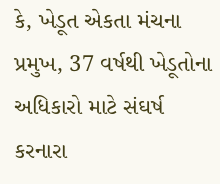કે, ખેડૂત એકતા મંચના પ્રમુખ, 37 વર્ષથી ખેડૂતોના અધિકારો માટે સંઘર્ષ કરનારા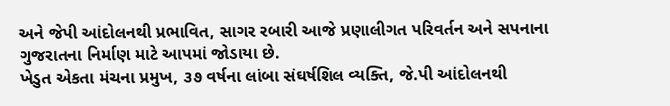અને જેપી આંદોલનથી પ્રભાવિત, સાગર રબારી આજે પ્રણાલીગત પરિવર્તન અને સપનાના ગુજરાતના નિર્માણ માટે આપમાં જોડાયા છે.
ખેડુત એકતા મંચના પ્રમુખ, ૩૭ વર્ષના લાંબા સંઘર્ષશિલ વ્યક્તિ, જે.પી આંદોલનથી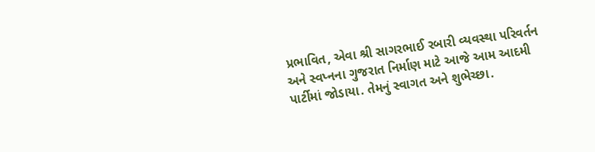પ્રભાવિત, એવા શ્રી સાગરભાઈ રબારી વ્યવસ્થા પરિવર્તન અને સ્વપ્નના ગુજરાત નિર્માણ માટે આજે આમ આદમી પાર્ટીમાં જોડાયા. તેમનું સ્વાગત અને શુભેચ્છા.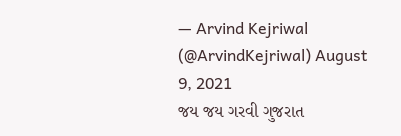— Arvind Kejriwal (@ArvindKejriwal) August 9, 2021
જય જય ગરવી ગુજરાત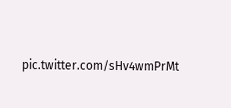pic.twitter.com/sHv4wmPrMt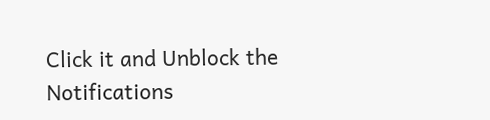Click it and Unblock the Notifications